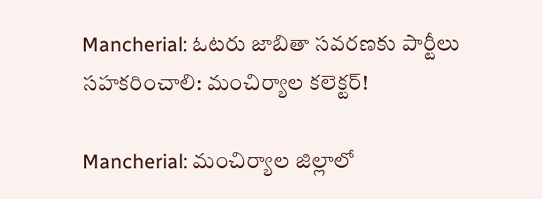Mancherial: ఓటరు జాబితా సవరణకు పార్టీలు సహకరించాలి: మంచిర్యాల కలెక్టర్!

Mancherial: మంచిర్యాల జిల్లాలో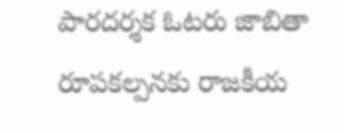పారదర్శక ఓటరు జాబితా రూపకల్పనకు రాజకీయ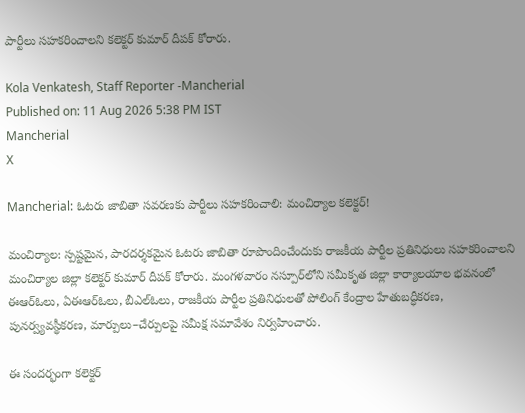పార్టీలు సహకరించాలని కలెక్టర్ కుమార్ దీపక్ కోరారు.

Kola Venkatesh, Staff Reporter -Mancherial
Published on: 11 Aug 2026 5:38 PM IST
Mancherial
X

Mancherial: ఓటరు జాబితా సవరణకు పార్టీలు సహకరించాలి: మంచిర్యాల కలెక్టర్!

మంచిర్యాల: స్పష్టమైన, పారదర్శకమైన ఓటరు జాబితా రూపొందించేందుకు రాజకీయ పార్టీల ప్రతినిధులు సహకరించాలని మంచిర్యాల జిల్లా కలెక్టర్ కుమార్ దీపక్ కోరారు. మంగళవారం నస్పూర్‌లోని సమీకృత జిల్లా కార్యాలయాల భవనంలో ఈఆర్‌ఓలు, ఏఈఆర్‌ఓలు, బీఎల్‌ఓలు, రాజకీయ పార్టీల ప్రతినిధులతో పోలింగ్ కేంద్రాల హేతుబద్ధీకరణ, పునర్వ్యవస్థీకరణ, మార్పులు–చేర్పులపై సమీక్ష సమావేశం నిర్వహించారు.

ఈ సందర్భంగా కలెక్టర్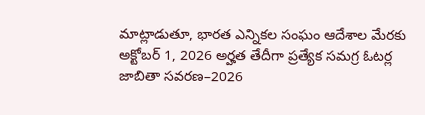మాట్లాడుతూ, భారత ఎన్నికల సంఘం ఆదేశాల మేరకు అక్టోబర్ 1, 2026 అర్హత తేదీగా ప్రత్యేక సమగ్ర ఓటర్ల జాబితా సవరణ–2026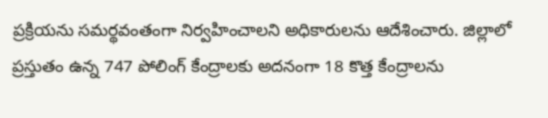ప్రక్రియను సమర్థవంతంగా నిర్వహించాలని అధికారులను ఆదేశించారు. జిల్లాలో ప్రస్తుతం ఉన్న 747 పోలింగ్ కేంద్రాలకు అదనంగా 18 కొత్త కేంద్రాలను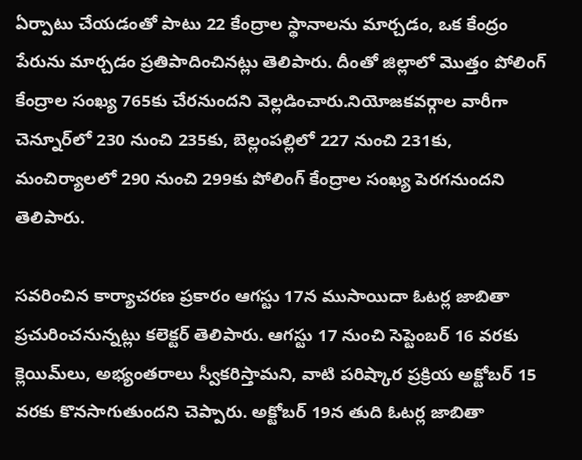ఏర్పాటు చేయడంతో పాటు 22 కేంద్రాల స్థానాలను మార్చడం, ఒక కేంద్రం పేరును మార్చడం ప్రతిపాదించినట్లు తెలిపారు. దీంతో జిల్లాలో మొత్తం పోలింగ్ కేంద్రాల సంఖ్య 765కు చేరనుందని వెల్లడించారు.నియోజకవర్గాల వారీగా చెన్నూర్‌లో 230 నుంచి 235కు, బెల్లంపల్లిలో 227 నుంచి 231కు, మంచిర్యాలలో 290 నుంచి 299కు పోలింగ్ కేంద్రాల సంఖ్య పెరగనుందని తెలిపారు.

సవరించిన కార్యాచరణ ప్రకారం ఆగస్టు 17న ముసాయిదా ఓటర్ల జాబితా ప్రచురించనున్నట్లు కలెక్టర్ తెలిపారు. ఆగస్టు 17 నుంచి సెప్టెంబర్ 16 వరకు క్లెయిమ్‌లు, అభ్యంతరాలు స్వీకరిస్తామని, వాటి పరిష్కార ప్రక్రియ అక్టోబర్ 15 వరకు కొనసాగుతుందని చెప్పారు. అక్టోబర్ 19న తుది ఓటర్ల జాబితా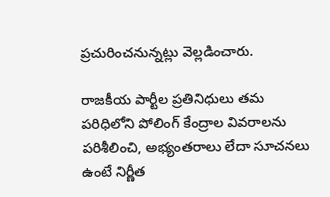ప్రచురించనున్నట్లు వెల్లడించారు.

రాజకీయ పార్టీల ప్రతినిధులు తమ పరిధిలోని పోలింగ్ కేంద్రాల వివరాలను పరిశీలించి, అభ్యంతరాలు లేదా సూచనలు ఉంటే నిర్ణీత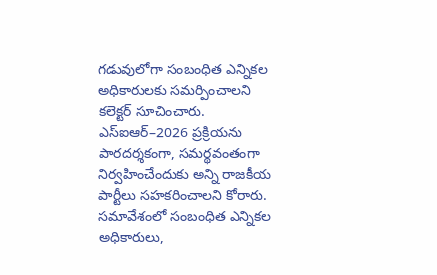గడువులోగా సంబంధిత ఎన్నికల అధికారులకు సమర్పించాలని కలెక్టర్ సూచించారు. ఎస్‌ఐఆర్–2026 ప్రక్రియను పారదర్శకంగా, సమర్థవంతంగా నిర్వహించేందుకు అన్ని రాజకీయ పార్టీలు సహకరించాలని కోరారు. సమావేశంలో సంబంధిత ఎన్నికల అధికారులు,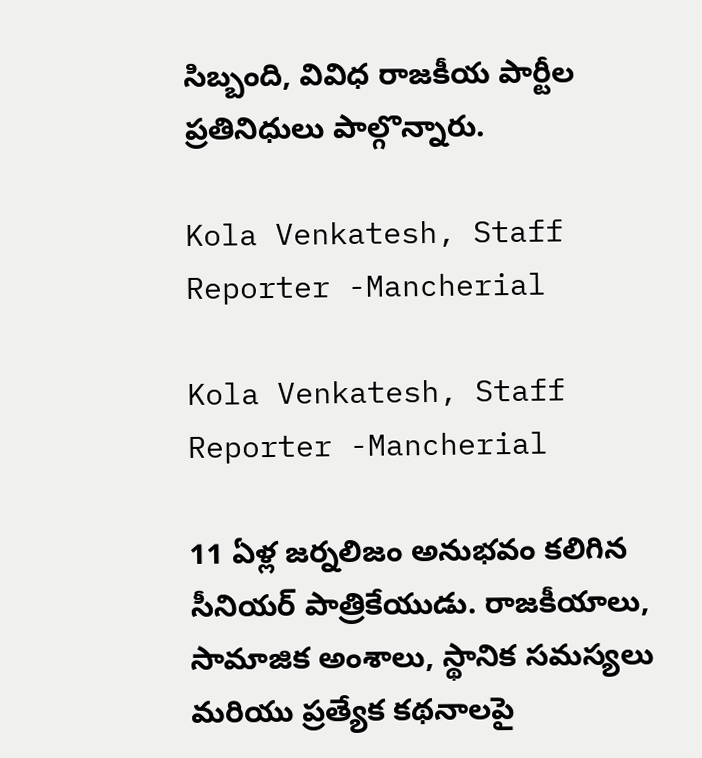సిబ్బంది, వివిధ రాజకీయ పార్టీల ప్రతినిధులు పాల్గొన్నారు.

Kola Venkatesh, Staff Reporter -Mancherial

Kola Venkatesh, Staff Reporter -Mancherial

11 ఏళ్ల జర్నలిజం అనుభవం కలిగిన సీనియర్ పాత్రికేయుడు. రాజకీయాలు, సామాజిక అంశాలు, స్థానిక సమస్యలు మరియు ప్రత్యేక కథనాలపై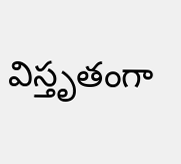విస్తృతంగా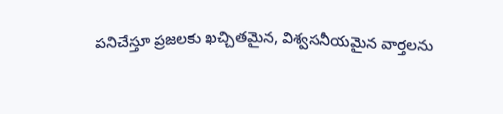పనిచేస్తూ ప్రజలకు ఖచ్చితమైన, విశ్వసనీయమైన వార్తలను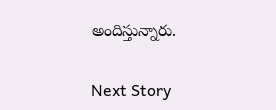అందిస్తున్నారు.

Next Story